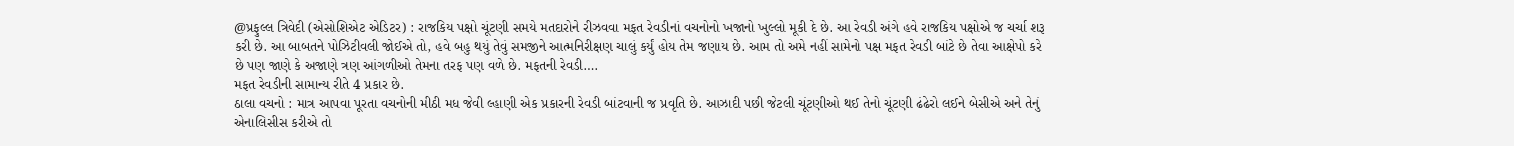@પ્રફુલ્લ ત્રિવેદી (એસોશિએટ એડિટર) : રાજકિય પક્ષો ચૂંટણી સમયે મતદારોને રીઝવવા મફત રેવડીનાં વચનોનો ખજાનો ખુલ્લો મૂકી દે છે. આ રેવડી અંગે હવે રાજકિય પક્ષોએ જ ચર્ચા શરૂ કરી છે. આ બાબતને પોઝિટીવલી જોઈએ તો, હવે બહુ થયું તેવું સમજીને આત્મનિરીક્ષણ ચાલું કર્યું હોય તેમ જણાય છે. આમ તો અમે નહીં સામેનો પક્ષ મફત રેવડી બાંટે છે તેવા આક્ષેપો કરે છે પણ જાણે કે અજાણે ત્રણ આંગળીઓ તેમના તરફ પણ વળે છે. મફતની રેવડી….
મફત રેવડીની સામાન્ય રીતે 4 પ્રકાર છે.
ઠાલા વચનો : માત્ર આપવા પૂરતા વચનોની મીઠી મધ જેવી લ્હાણી એક પ્રકારની રેવડી બાંટવાની જ પ્રવૃતિ છે. આઝાદી પછી જેટલી ચૂંટણીઓ થઈ તેનો ચૂંટણી ઢંઢેરો લઈને બેસીએ અને તેનું એનાલિસીસ કરીએ તો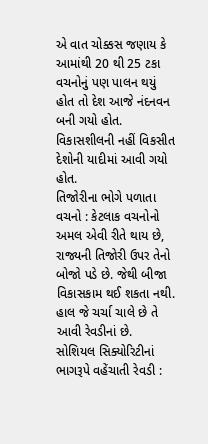એ વાત ચોક્કસ જણાય કે આમાંથી 20 થી 25 ટકા વચનોનું પણ પાલન થયું હોત તો દેશ આજે નંદનવન બની ગયો હોત. વિકાસશીલની નહીં વિકસીત દેશોની યાદીમાં આવી ગયો હોત.
તિજોરીના ભોગે પળાતા વચનો : કેટલાક વચનોનો અમલ એવી રીતે થાય છે, રાજ્યની તિજોરી ઉપર તેનો બોજો પડે છે. જેથી બીજા વિકાસકામ થઈ શકતા નથી. હાલ જે ચર્ચા ચાલે છે તે આવી રેવડીનાં છે.
સોશિયલ સિક્યોરિટીનાં ભાગરૂપે વહેંચાતી રેવડી :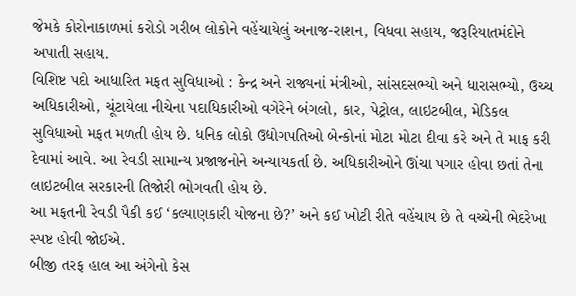જેમકે કોરોનાકાળમાં કરોડો ગરીબ લોકોને વહેંચાયેલું અનાજ-રાશન, વિધવા સહાય, જરૂરિયાતમંદોને અપાતી સહાય.
વિશિષ્ટ પદો આધારિત મફત સુવિધાઓ : કેન્દ્ર અને રાજ્યનાં મંત્રીઓ, સાંસદસભ્યો અને ધારાસભ્યો, ઉચ્ચ અધિકારીઓ, ચૂંટાયેલા નીચેના પદાધિકારીઓ વગેરેને બંગલો, કાર, પેટ્રોલ, લાઇટબીલ, મેડિકલ સુવિધાઓ મફત મળતી હોય છે. ધનિક લોકો ઉદ્યોગપતિઓ બેન્કોનાં મોટા મોટા દીવા કરે અને તે માફ કરી દેવામાં આવે. આ રેવડી સામાન્ય પ્રજાજનોને અન્યાયકર્તા છે. અધિકારીઓને ઊંચા પગાર હોવા છતાં તેના લાઇટબીલ સરકારની તિજોરી ભોગવતી હોય છે.
આ મફતની રેવડી પૈકી કઈ ‘કલ્યાણકારી યોજના છે?’ અને કઈ ખોટી રીતે વહેંચાય છે તે વચ્ચેની ભેદરેખા સ્પષ્ટ હોવી જોઈએ.
બીજી તરફ હાલ આ અંગેનો કેસ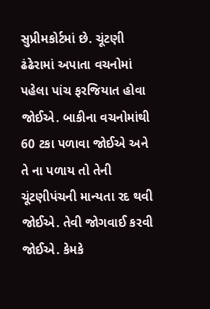સુપ્રીમકોર્ટમાં છે. ચૂંટણી ઢંઢેરામાં અપાતા વચનોમાં પહેલા પાંચ ફરજિયાત હોવા જોઈએ. બાકીના વચનોમાંથી 60 ટકા પળાવા જોઈએ અને તે ના પળાય તો તેની ચૂંટણીપંચની માન્યતા રદ થવી જોઈએ. તેવી જોગવાઈ કરવી જોઈએ. કેમકે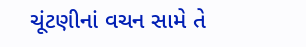ચૂંટણીનાં વચન સામે તે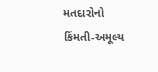મતદારોનો કિંમતી-અમૂલ્ય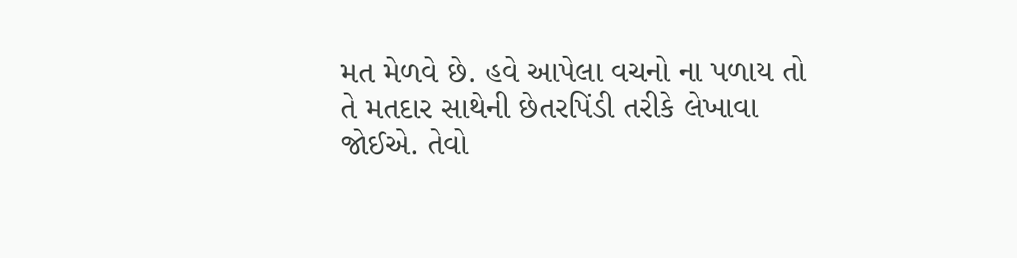મત મેળવે છે. હવે આપેલા વચનો ના પળાય તો તે મતદાર સાથેની છેતરપિંડી તરીકે લેખાવા જોઈએ. તેવો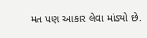મત પણ આકાર લેવા માંડ્યો છે.